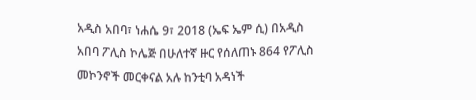አዲስ አበባ፣ ነሐሴ 9፣ 2018 (ኤፍ ኤም ሲ) በአዲስ አበባ ፖሊስ ኮሌጅ በሁለተኛ ዙር የሰለጠኑ 864 የፖሊስ መኮንኖች መርቀናል አሉ ከንቲባ አዳነች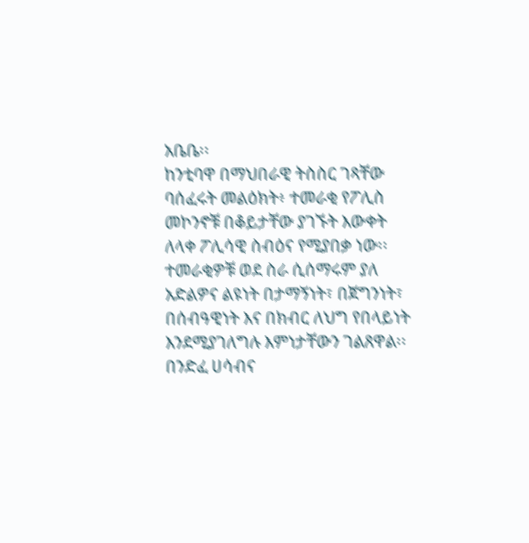አቤቤ፡፡
ከንቲባዋ በማህበራዊ ትስስር ገጻቸው ባሰፈሩት መልዕክት፥ ተመራቂ የፖሊስ መኮንኖቹ በቆይታቸው ያገኙት እውቀት ለላቀ ፖሊሳዊ ስብዕና የሚያበቃ ነው፡፡
ተመራቂዎቹ ወደ ስራ ሲሰማሩም ያለ አድልዎና ልዩነት በታማኝነት፣ በጀግንነት፣ በሰብዓዊነት እና በክብር ለህግ የበላይነት እንደሚያገለግሉ እምነታቸውን ገልጸዋል፡፡
በንድፈ ሀሳብና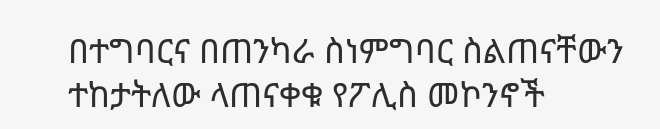በተግባርና በጠንካራ ስነምግባር ስልጠናቸውን ተከታትለው ላጠናቀቁ የፖሊስ መኮንኖች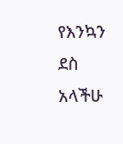የእንኳን ደስ አላችሁ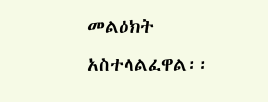መልዕክት አስተላልፈዋል፡፡